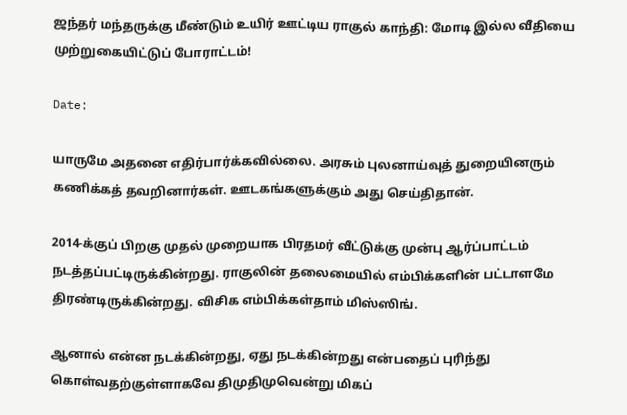ஜந்தர் மந்தருக்கு மீண்டும் உயிர் ஊட்டிய ராகுல் காந்தி: மோடி இல்ல வீதியை முற்றுகையிட்டுப் போராட்டம்!

Date:

யாருமே அதனை எதிர்பார்க்கவில்லை. அரசும் புலனாய்வுத் துறையினரும் கணிக்கத் தவறினார்கள். ஊடகங்களுக்கும் அது செய்திதான்.

2014-க்குப் பிறகு முதல் முறையாக பிரதமர் வீட்டுக்கு முன்பு ஆர்ப்பாட்டம் நடத்தப்பட்டிருக்கின்றது. ராகுலின் தலைமையில் எம்பிக்களின் பட்டாளமே திரண்டிருக்கின்றது. விசிக எம்பிக்கள்தாம் மிஸ்ஸிங்.

ஆனால் என்ன நடக்கின்றது, ஏது நடக்கின்றது என்பதைப் புரிந்து கொள்வதற்குள்ளாகவே திமுதிமுவென்று மிகப்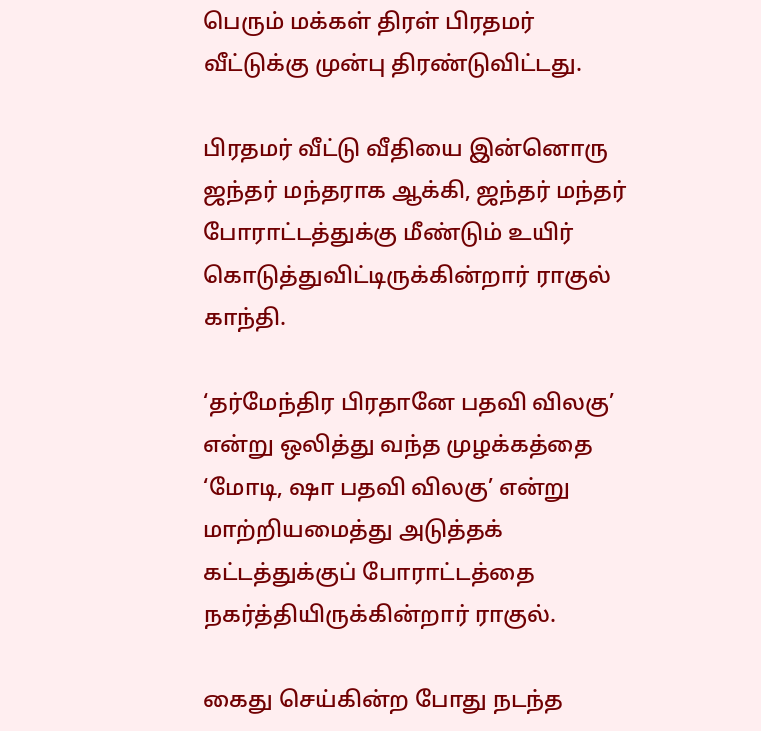பெரும் மக்கள் திரள் பிரதமர் வீட்டுக்கு முன்பு திரண்டுவிட்டது.

பிரதமர் வீட்டு வீதியை இன்னொரு ஜந்தர் மந்தராக ஆக்கி, ஜந்தர் மந்தர் போராட்டத்துக்கு மீண்டும் உயிர் கொடுத்துவிட்டிருக்கின்றார் ராகுல் காந்தி.

‘தர்மேந்திர பிரதானே பதவி விலகு’ என்று ஒலித்து வந்த முழக்கத்தை ‘மோடி, ஷா பதவி விலகு’ என்று மாற்றியமைத்து அடுத்தக் கட்டத்துக்குப் போராட்டத்தை நகர்த்தியிருக்கின்றார் ராகுல்.

கைது செய்கின்ற போது நடந்த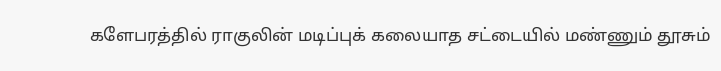களேபரத்தில் ராகுலின் மடிப்புக் கலையாத சட்டையில் மண்ணும் தூசும்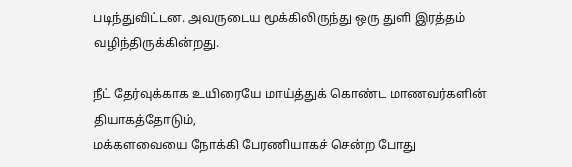படிந்துவிட்டன. அவருடைய மூக்கிலிருந்து ஒரு துளி இரத்தம் வழிந்திருக்கின்றது.

நீட் தேர்வுக்காக உயிரையே மாய்த்துக் கொண்ட மாணவர்களின் தியாகத்தோடும்,
மக்களவையை நோக்கி பேரணியாகச் சென்ற போது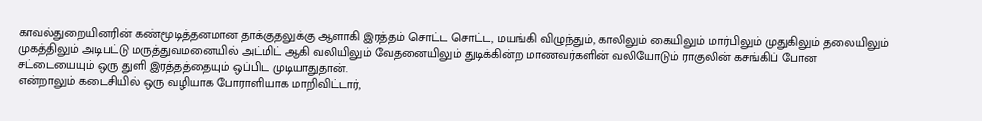காவல்துறையினரின் கண்மூடித்தனமான தாக்குதலுக்கு ஆளாகி இரத்தம் சொட்ட சொட்ட, மயங்கி விழுந்தும், காலிலும் கையிலும் மார்பிலும் முதுகிலும் தலையிலும் முகத்திலும் அடிபட்டு மருத்துவமனையில் அட்மிட் ஆகி வலியிலும் வேதனையிலும் துடிக்கின்ற மாணவர்களின் வலியோடும் ராகுலின் கசங்கிப் போன சட்டையையும் ஒரு துளி இரத்தத்தையும் ஒப்பிட முடியாதுதான்.
என்றாலும் கடைசியில் ஒரு வழியாக போராளியாக மாறிவிட்டார்,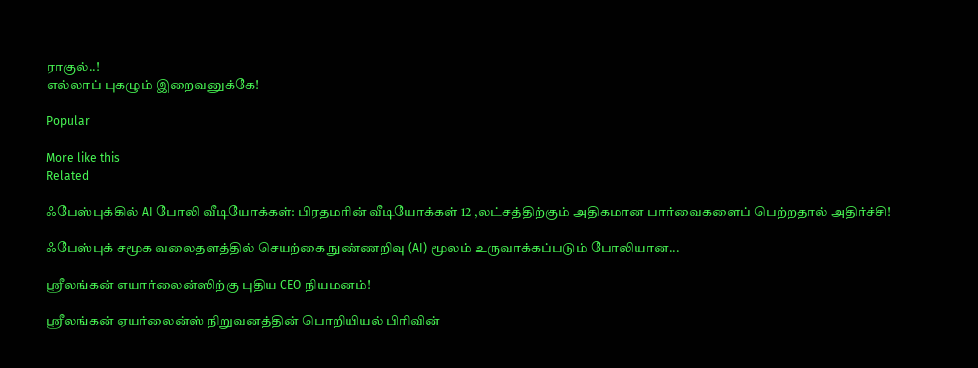ராகுல்..!
எல்லாப் புகழும் இறைவனுக்கே!

Popular

More like this
Related

ஃபேஸ்புக்கில் AI போலி வீடியோக்கள்: பிரதமரின் வீடியோக்கள் 12 ,லட்சத்திற்கும் அதிகமான பார்வைகளைப் பெற்றதால் அதிர்ச்சி!

ஃபேஸ்புக் சமூக வலைதளத்தில் செயற்கை நுண்ணறிவு (AI) மூலம் உருவாக்கப்படும் போலியான...

ஸ்ரீலங்கன் எயார்லைன்ஸிற்கு புதிய CEO நியமனம்!

ஸ்ரீலங்கன் ஏயர்லைன்ஸ் நிறுவனத்தின் பொறியியல் பிரிவின்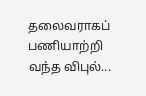தலைவராகப் பணியாற்றி வந்த விபுல்...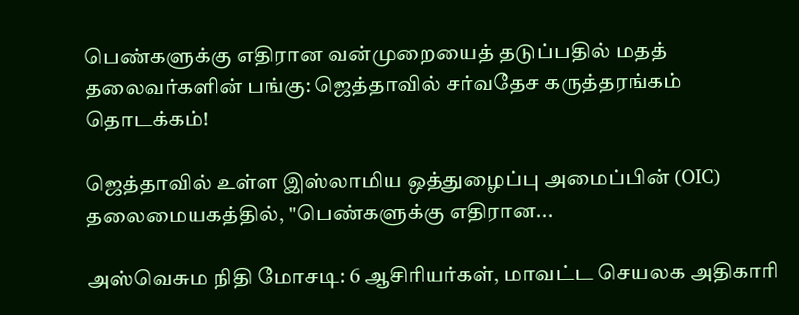பெண்களுக்கு எதிரான வன்முறையைத் தடுப்பதில் மதத் தலைவர்களின் பங்கு: ஜெத்தாவில் சர்வதேச கருத்தரங்கம் தொடக்கம்!

ஜெத்தாவில் உள்ள இஸ்லாமிய ஒத்துழைப்பு அமைப்பின் (OIC) தலைமையகத்தில், "பெண்களுக்கு எதிரான...

அஸ்வெசும நிதி மோசடி: 6 ஆசிரியர்கள், மாவட்ட செயலக அதிகாரி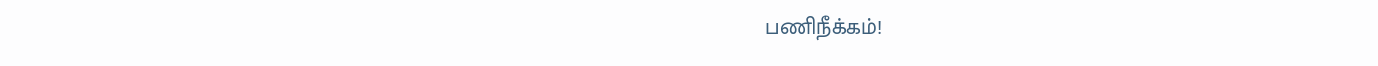பணிநீக்கம்!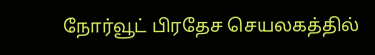நோர்வூட் பிரதேச செயலகத்தில்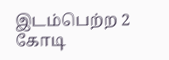இடம்பெற்ற 2 கோடி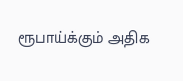ரூபாய்க்கும் அதிக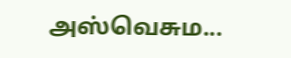அஸ்வெசும...